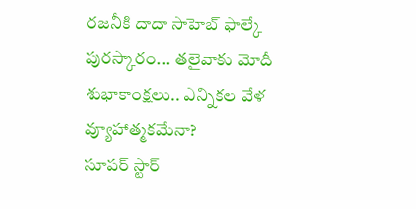రజనీకి దాదా సాహెబ్ ఫాల్కే పురస్కారం... తలైవాకు మోదీ శుభాకాంక్షలు.. ఎన్నికల వేళ వ్యూహాత్మకమేనా?
సూపర్ స్టార్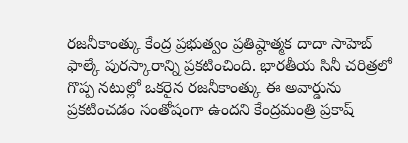రజనీకాంత్కు కేంద్ర ప్రభుత్వం ప్రతిష్ఠాత్మక దాదా సాహెబ్ ఫాల్కే పురస్కారాన్ని ప్రకటించింది. భారతీయ సినీ చరిత్రలో గొప్ప నటుల్లో ఒకరైన రజనీకాంత్కు ఈ అవార్డును ప్రకటించడం సంతోషంగా ఉందని కేంద్రమంత్రి ప్రకాష్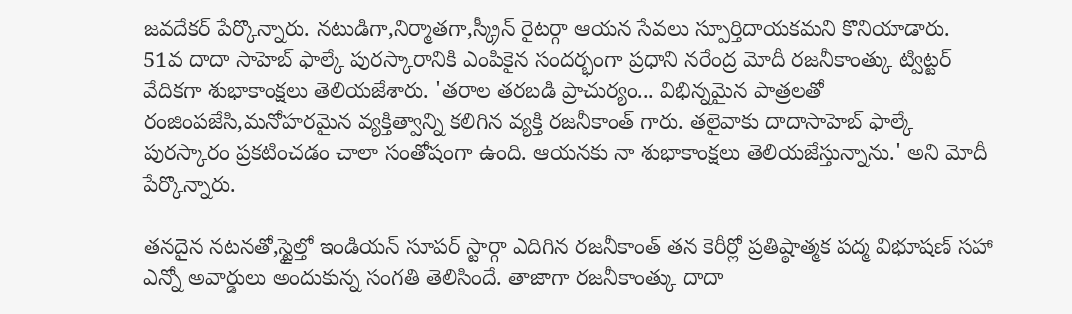జవదేకర్ పేర్కొన్నారు. నటుడిగా,నిర్మాతగా,స్క్రీన్ రైటర్గా ఆయన సేవలు స్పూర్తిదాయకమని కొనియాడారు.
51వ దాదా సాహెబ్ ఫాల్కే పురస్కారానికి ఎంపికైన సందర్భంగా ప్రధాని నరేంద్ర మోదీ రజనీకాంత్కు ట్విట్టర్ వేదికగా శుభాకాంక్షలు తెలియజేశారు. 'తరాల తరబడి ప్రాచుర్యం... విభిన్నమైన పాత్రలతో రంజింపజేసి,మనోహరమైన వ్యక్తిత్వాన్ని కలిగిన వ్యక్తి రజనీకాంత్ గారు. తలైవాకు దాదాసాహెబ్ ఫాల్కే పురస్కారం ప్రకటించడం చాలా సంతోషంగా ఉంది. ఆయనకు నా శుభాకాంక్షలు తెలియజేస్తున్నాను.' అని మోదీ పేర్కొన్నారు.

తనదైన నటనతో,స్టైల్తో ఇండియన్ సూపర్ స్టార్గా ఎదిగిన రజనీకాంత్ తన కెరీర్లో ప్రతిష్ఠాత్మక పద్మ విభూషణ్ సహా ఎన్నో అవార్డులు అందుకున్న సంగతి తెలిసిందే. తాజాగా రజనీకాంత్కు దాదా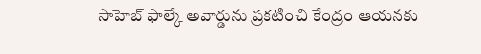సాహెబ్ ఫాల్కే అవార్డును ప్రకటించి కేంద్రం ఆయనకు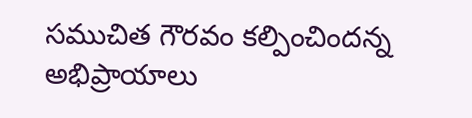సముచిత గౌరవం కల్పించిందన్న అభిప్రాయాలు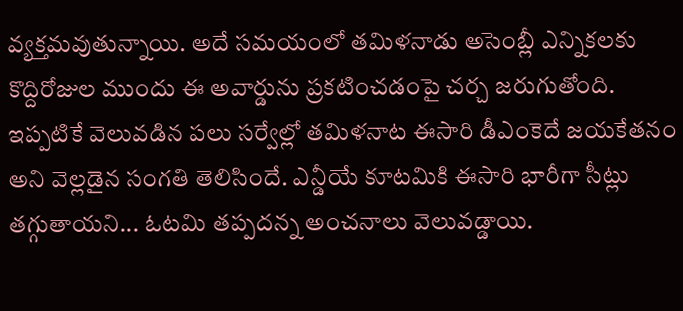వ్యక్తమవుతున్నాయి. అదే సమయంలో తమిళనాడు అసెంబ్లీ ఎన్నికలకు కొద్దిరోజుల ముందు ఈ అవార్డును ప్రకటించడంపై చర్చ జరుగుతోంది.
ఇప్పటికే వెలువడిన పలు సర్వేల్లో తమిళనాట ఈసారి డీఎంకెదే జయకేతనం అని వెల్లడైన సంగతి తెలిసిందే. ఎన్డీయే కూటమికి ఈసారి భారీగా సీట్లు తగ్గుతాయని... ఓటమి తప్పదన్న అంచనాలు వెలువడ్డాయి.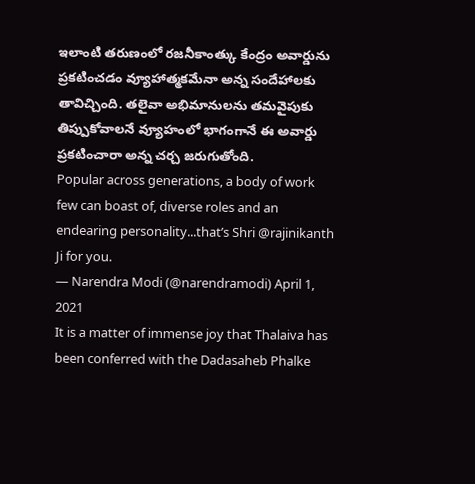ఇలాంటి తరుణంలో రజనీకాంత్కు కేంద్రం అవార్డును ప్రకటించడం వ్యూహాత్మకమేనా అన్న సందేహాలకు తావిచ్చింది. తలైవా అభిమానులను తమవైపుకు తిప్పుకోవాలనే వ్యూహంలో భాగంగానే ఈ అవార్డు ప్రకటించారా అన్న చర్చ జరుగుతోంది.
Popular across generations, a body of work few can boast of, diverse roles and an endearing personality...that’s Shri @rajinikanth Ji for you.
— Narendra Modi (@narendramodi) April 1, 2021
It is a matter of immense joy that Thalaiva has been conferred with the Dadasaheb Phalke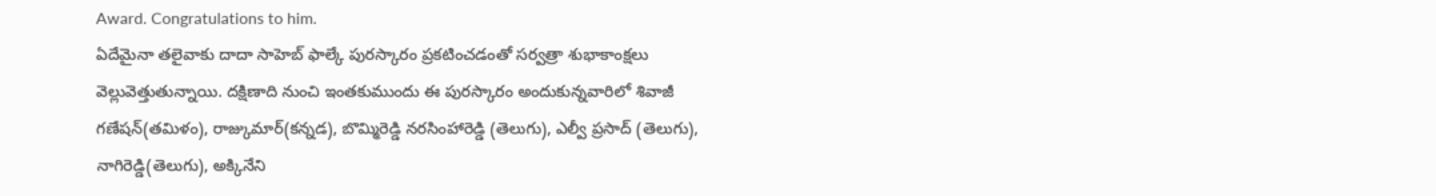Award. Congratulations to him.
ఏదేమైనా తలైవాకు దాదా సాహెబ్ ఫాల్కే పురస్కారం ప్రకటించడంతో సర్వత్రా శుభాకాంక్షలు వెల్లువెత్తుతున్నాయి. దక్షిణాది నుంచి ఇంతకుముందు ఈ పురస్కారం అందుకున్నవారిలో శివాజీ గణేషన్(తమిళం), రాజ్కుమార్(కన్నడ), బొమ్మిరెడ్డి నరసింహారెడ్డి (తెలుగు), ఎల్వీ ప్రసాద్ (తెలుగు), నాగిరెడ్డి(తెలుగు), అక్కినేని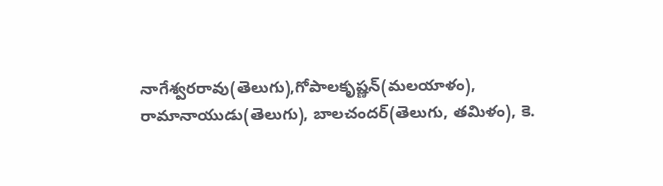నాగేశ్వరరావు(తెలుగు),గోపాలకృష్ణన్(మలయాళం), రామానాయుడు(తెలుగు), బాలచందర్(తెలుగు, తమిళం), కె.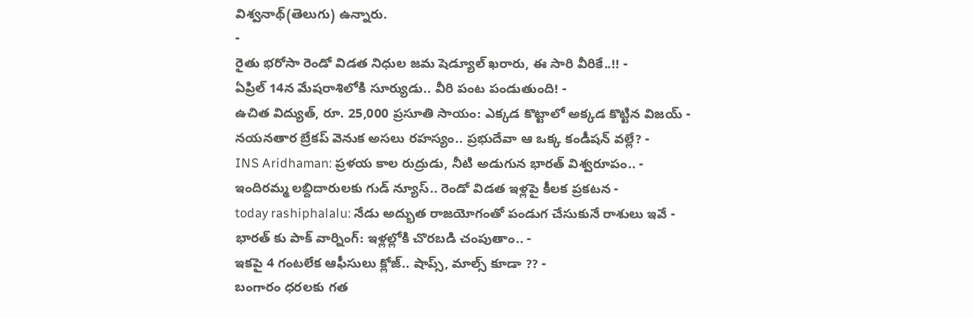విశ్వనాథ్(తెలుగు) ఉన్నారు.
-
రైతు భరోసా రెండో విడత నిధుల జమ షెడ్యూల్ ఖరారు, ఈ సారి వీరికే..!! -
ఏప్రిల్ 14న మేషరాశిలోకి సూర్యుడు.. వీరి పంట పండుతుంది! -
ఉచిత విద్యుత్, రూ. 25,000 ప్రసూతి సాయం: ఎక్కడ కొట్టాలో అక్కడ కొట్టిన విజయ్ -
నయనతార బ్రేకప్ వెనుక అసలు రహస్యం.. ప్రభుదేవా ఆ ఒక్క కండీషన్ వల్లే? -
INS Aridhaman: ప్రళయ కాల రుద్రుడు, నీటి అడుగున భారత్ విశ్వరూపం.. -
ఇందిరమ్మ లబ్దిదారులకు గుడ్ న్యూస్.. రెండో విడత ఇళ్లపై కీలక ప్రకటన -
today rashiphalalu: నేడు అద్భుత రాజయోగంతో పండుగ చేసుకునే రాశులు ఇవే -
భారత్ కు పాక్ వార్నింగ్: ఇళ్లల్లోకి చొరబడి చంపుతాం.. -
ఇకపై 4 గంటలేక ఆఫీసులు క్లోజ్.. షాప్స్, మాల్స్ కూడా ?? -
బంగారం ధరలకు గత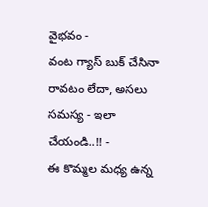వైభవం -
వంట గ్యాస్ బుక్ చేసినా రావటం లేదా, అసలు సమస్య - ఇలా చేయండి..!! -
ఈ కొమ్మల మధ్య ఉన్న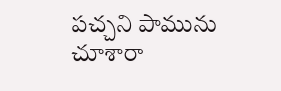పచ్చని పామును చూశారా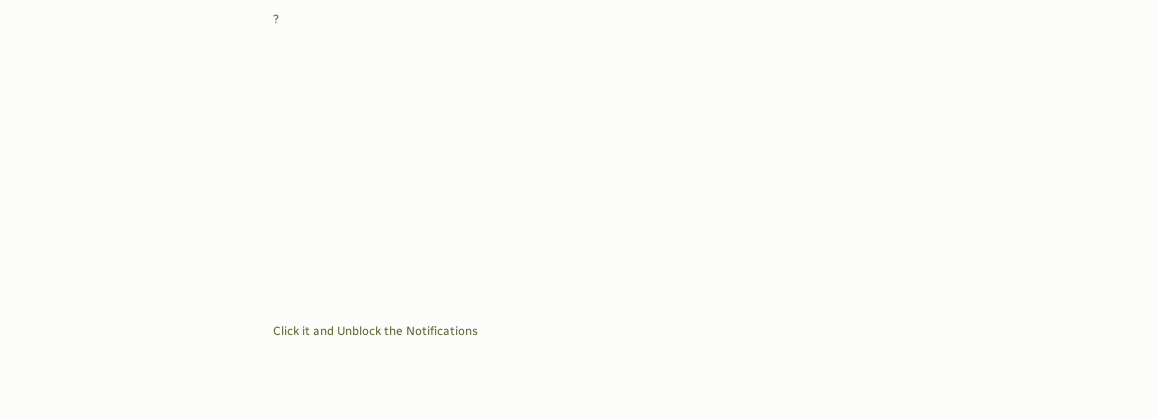?












Click it and Unblock the Notifications